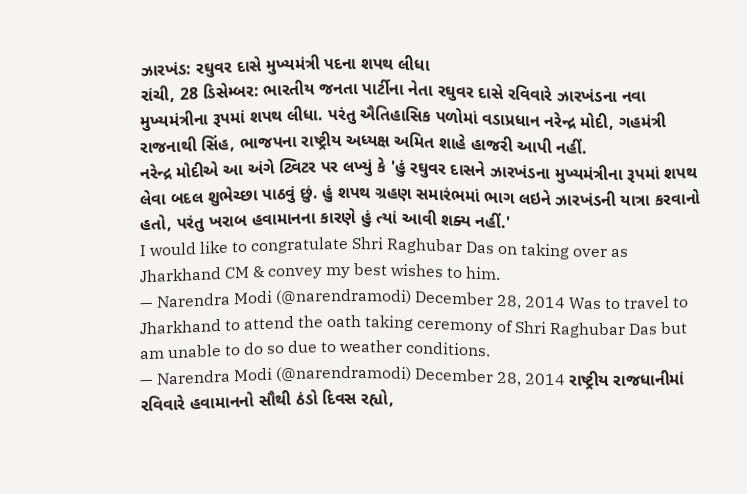ઝારખંડ: રઘુવર દાસે મુખ્યમંત્રી પદના શપથ લીધા
રાંચી, 28 ડિસેમ્બર: ભારતીય જનતા પાર્ટીના નેતા રઘુવર દાસે રવિવારે ઝારખંડના નવા મુખ્યમંત્રીના રૂપમાં શપથ લીધા. પરંતુ ઐતિહાસિક પળોમાં વડાપ્રધાન નરેન્દ્ર મોદી, ગહમંત્રી રાજનાથી સિંહ, ભાજપના રાષ્ટ્રીય અધ્યક્ષ અમિત શાહે હાજરી આપી નહીં.
નરેન્દ્ર મોદીએ આ અંગે ટ્વિટર પર લખ્યું કે 'હું રઘુવર દાસને ઝારખંડના મુખ્યમંત્રીના રૂપમાં શપથ લેવા બદલ શુભેચ્છા પાઠવું છું. હું શપથ ગ્રહણ સમારંભમાં ભાગ લઇને ઝારખંડની યાત્રા કરવાનો હતો, પરંતુ ખરાબ હવામાનના કારણે હું ત્યાં આવી શક્ય નહીં.'
I would like to congratulate Shri Raghubar Das on taking over as Jharkhand CM & convey my best wishes to him.
— Narendra Modi (@narendramodi) December 28, 2014 Was to travel to Jharkhand to attend the oath taking ceremony of Shri Raghubar Das but am unable to do so due to weather conditions.
— Narendra Modi (@narendramodi) December 28, 2014 રાષ્ટ્રીય રાજધાનીમાં રવિવારે હવામાનનો સૌથી ઠંડો દિવસ રહ્યો,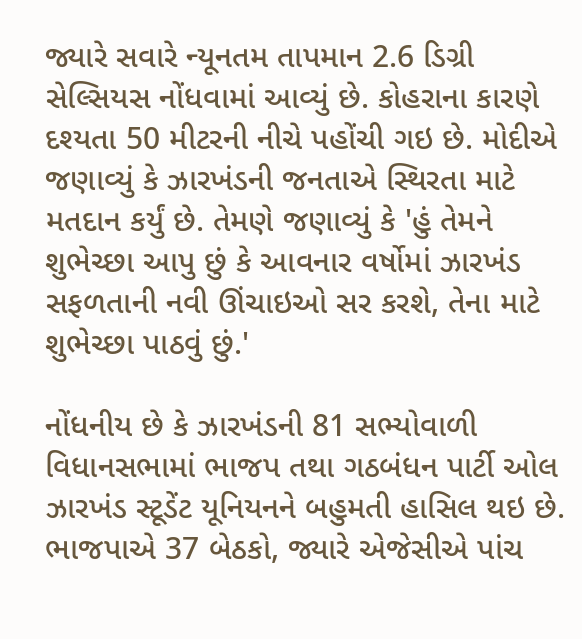જ્યારે સવારે ન્યૂનતમ તાપમાન 2.6 ડિગ્રી સેલ્સિયસ નોંધવામાં આવ્યું છે. કોહરાના કારણે દશ્યતા 50 મીટરની નીચે પહોંચી ગઇ છે. મોદીએ જણાવ્યું કે ઝારખંડની જનતાએ સ્થિરતા માટે મતદાન કર્યું છે. તેમણે જણાવ્યું કે 'હું તેમને શુભેચ્છા આપુ છું કે આવનાર વર્ષોમાં ઝારખંડ સફળતાની નવી ઊંચાઇઓ સર કરશે, તેના માટે શુભેચ્છા પાઠવું છું.'

નોંધનીય છે કે ઝારખંડની 81 સભ્યોવાળી વિધાનસભામાં ભાજપ તથા ગઠબંધન પાર્ટી ઓલ ઝારખંડ સ્ટૂડેંટ યૂનિયનને બહુમતી હાસિલ થઇ છે. ભાજપાએ 37 બેઠકો, જ્યારે એજેસીએ પાંચ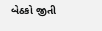બેઠકો જીતી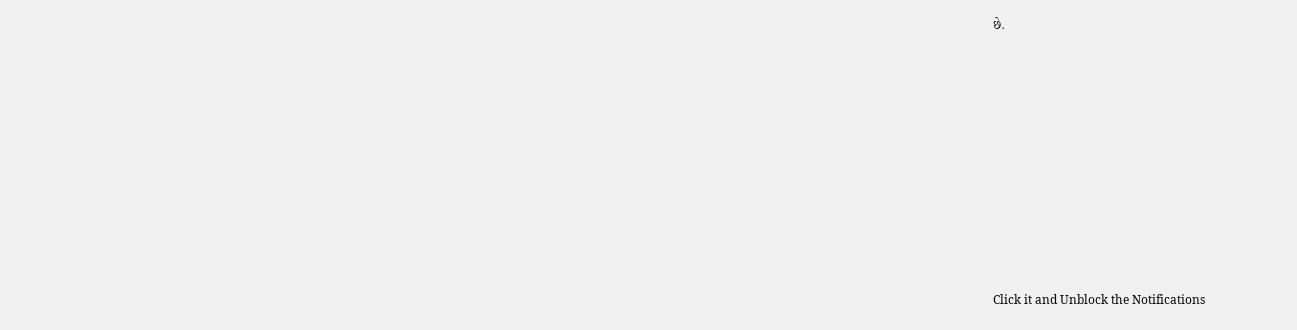છે.












Click it and Unblock the Notifications